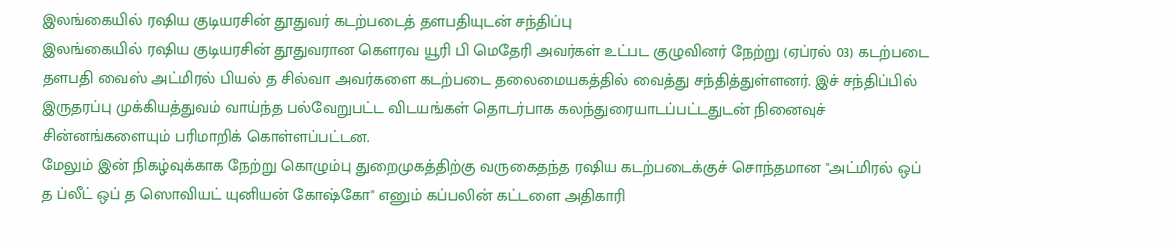இலங்கையில் ரஷிய குடியரசின் தூதுவர் கடற்படைத் தளபதியுடன் சந்திப்பு
இலங்கையில் ரஷிய குடியரசின் தூதுவரான கெளரவ யூரி பி மெதேரி அவர்கள் உட்பட குழுவினர் நேற்று (ஏப்ரல் 03) கடற்படை தளபதி வைஸ் அட்மிரல் பியல் த சில்வா அவர்களை கடற்படை தலைமையகத்தில் வைத்து சந்தித்துள்ளனர். இச் சந்திப்பில் இருதரப்பு முக்கியத்துவம் வாய்ந்த பல்வேறுபட்ட விடயங்கள் தொடர்பாக கலந்துரையாடப்பட்டதுடன் நினைவுச் சின்னங்களையும் பரிமாறிக் கொள்ளப்பட்டன.
மேலும் இன் நிகழ்வுக்காக நேற்று கொழும்பு துறைமுகத்திற்கு வருகைதந்த ரஷிய கடற்படைக்குச் சொந்தமான "அட்மிரல் ஒப் த ப்லீட் ஒப் த ஸொவியட் யுனியன் கோஷ்கோ" எனும் கப்பலின் கட்டளை அதிகாரி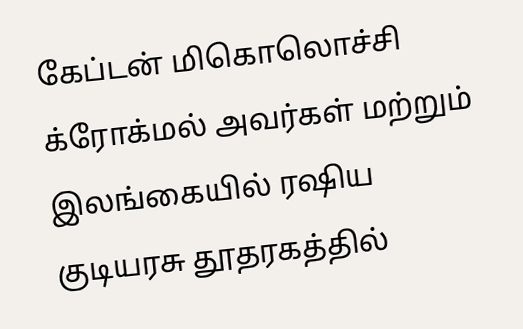கேப்டன் மிகொலொச்சி க்ரோக்மல் அவர்கள் மற்றும் இலங்கையில் ரஷிய குடியரசு தூதரகத்தில்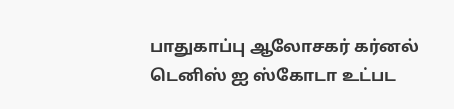பாதுகாப்பு ஆலோசகர் கர்னல் டெனிஸ் ஐ ஸ்கோடா உட்பட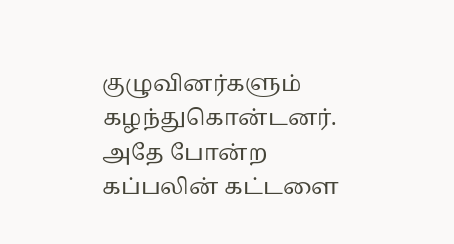குழுவினர்களும் கழந்துகொன்டனர்.
அதே போன்ற கப்பலின் கட்டளை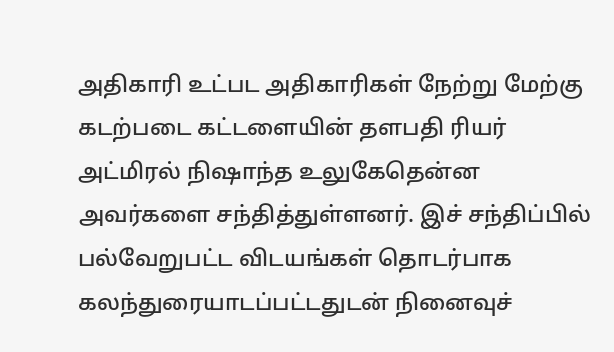அதிகாரி உட்பட அதிகாரிகள் நேற்று மேற்கு கடற்படை கட்டளையின் தளபதி ரியர் அட்மிரல் நிஷாந்த உலுகேதென்ன அவர்களை சந்தித்துள்ளனர். இச் சந்திப்பில் பல்வேறுபட்ட விடயங்கள் தொடர்பாக கலந்துரையாடப்பட்டதுடன் நினைவுச்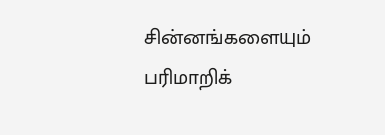சின்னங்களையும் பரிமாறிக்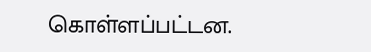கொள்ளப்பட்டன.